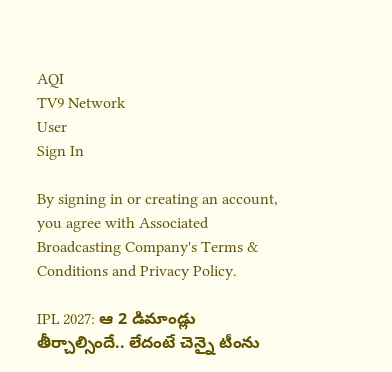AQI
TV9 Network
User
Sign In

By signing in or creating an account, you agree with Associated Broadcasting Company's Terms & Conditions and Privacy Policy.

IPL 2027: ఆ 2 డిమాండ్లు తీర్చాల్సిందే.. లేదంటే చెన్నై టీంను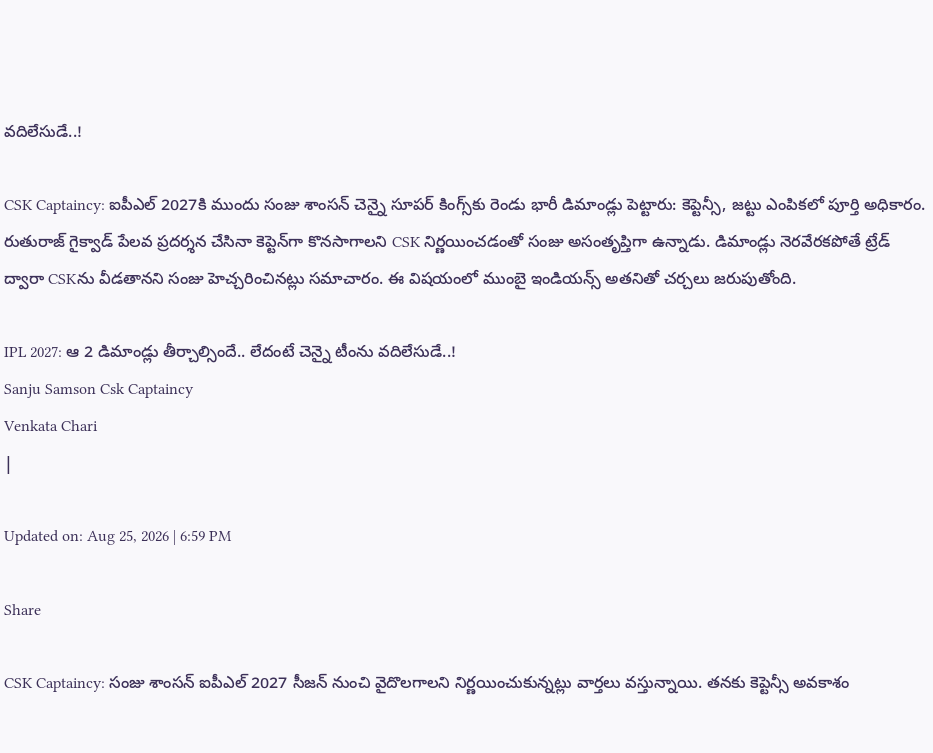వదిలేసుడే..!

CSK Captaincy: ఐపీఎల్ 2027కి ముందు సంజు శాంసన్ చెన్నై సూపర్ కింగ్స్‌కు రెండు భారీ డిమాండ్లు పెట్టారు: కెప్టెన్సీ, జట్టు ఎంపికలో పూర్తి అధికారం. రుతురాజ్ గైక్వాడ్ పేలవ ప్రదర్శన చేసినా కెప్టెన్‌గా కొనసాగాలని CSK నిర్ణయించడంతో సంజు అసంతృప్తిగా ఉన్నాడు. డిమాండ్లు నెరవేరకపోతే ట్రేడ్ ద్వారా CSKను వీడతానని సంజు హెచ్చరించినట్లు సమాచారం. ఈ విషయంలో ముంబై ఇండియన్స్ అతనితో చర్చలు జరుపుతోంది.

IPL 2027: ఆ 2 డిమాండ్లు తీర్చాల్సిందే.. లేదంటే చెన్నై టీంను వదిలేసుడే..!
Sanju Samson Csk Captaincy
Venkata Chari
|

Updated on: Aug 25, 2026 | 6:59 PM

Share

CSK Captaincy: సంజు శాంసన్ ఐపీఎల్ 2027 సీజన్ నుంచి వైదొలగాలని నిర్ణయించుకున్నట్లు వార్తలు వస్తున్నాయి. తనకు కెప్టెన్సీ అవకాశం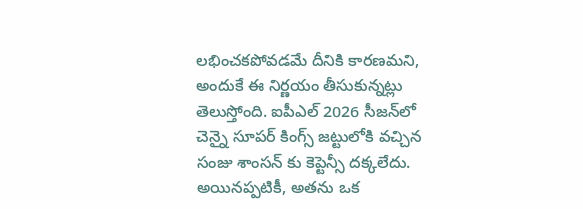లభించకపోవడమే దీనికి కారణమని, అందుకే ఈ నిర్ణయం తీసుకున్నట్లు తెలుస్తోంది. ఐపీఎల్ 2026 సీజన్‌లో చెన్నై సూపర్ కింగ్స్ జట్టులోకి వచ్చిన సంజు శాంసన్ కు కెప్టెన్సీ దక్కలేదు. అయినప్పటికీ, అతను ఒక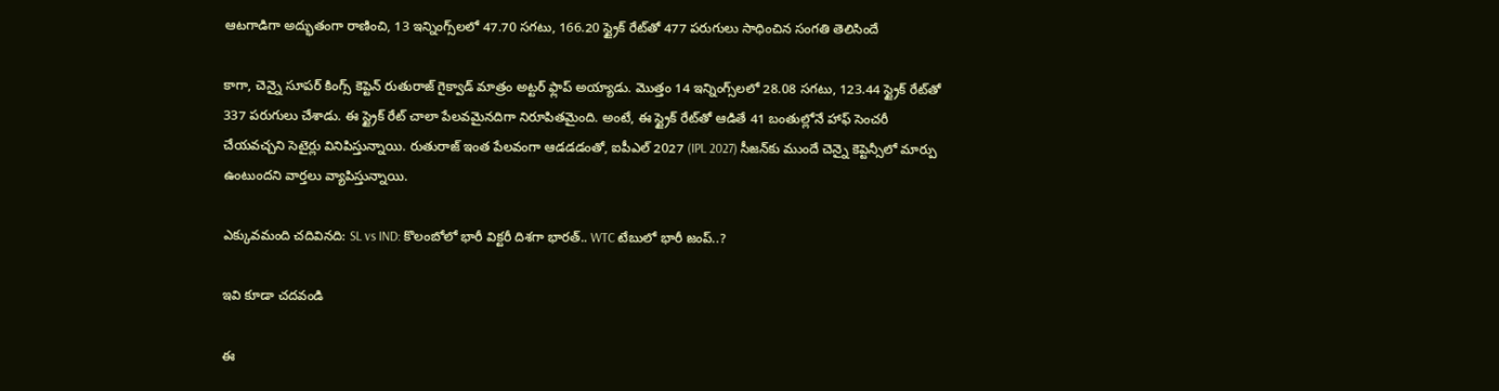ఆటగాడిగా అద్భుతంగా రాణించి, 13 ఇన్నింగ్స్‌లలో 47.70 సగటు, 166.20 స్ట్రైక్ రేట్‌తో 477 పరుగులు సాధించిన సంగతి తెలిసిందే

కాగా, చెన్నై సూపర్ కింగ్స్ కెప్టెన్ రుతురాజ్ గైక్వాడ్ మాత్రం అట్టర్ ఫ్లాప్ అయ్యాడు. మొత్తం 14 ఇన్నింగ్స్‌లలో 28.08 సగటు, 123.44 స్ట్రైక్ రేట్‌తో 337 పరుగులు చేశాడు. ఈ స్ట్రైక్ రేట్ చాలా పేలవమైనదిగా నిరూపితమైంది. అంటే, ఈ స్ట్రైక్ రేట్‌తో ఆడితే 41 బంతుల్లోనే హాఫ్ సెంచరీ చేయవచ్చని సెటైర్లు వినిపిస్తున్నాయి. రుతురాజ్ ఇంత పేలవంగా ఆడడడంతో, ఐపీఎల్ 2027 (IPL 2027) సీజన్‌కు ముందే చెన్నై కెప్టెన్సీలో మార్పు ఉంటుందని వార్తలు వ్యాపిస్తున్నాయి.

ఎక్కువమంది చదివినది: SL vs IND: కొలంబోలో భారీ విక్టరీ దిశగా భారత్.. WTC టేబు‌లో భారీ జంప్..?

ఇవి కూడా చదవండి

ఈ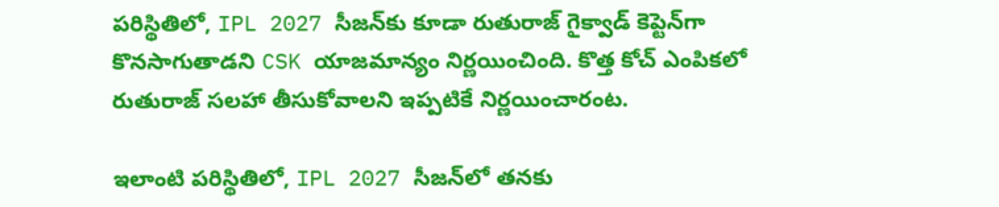పరిస్థితిలో, IPL 2027 సీజన్‌కు కూడా రుతురాజ్ గైక్వాడ్ కెప్టెన్‌గా కొనసాగుతాడని CSK యాజమాన్యం నిర్ణయించింది. కొత్త కోచ్ ఎంపికలో రుతురాజ్ సలహా తీసుకోవాలని ఇప్పటికే నిర్ణయించారంట.

ఇలాంటి పరిస్థితిలో, IPL 2027 సీజన్‌లో తనకు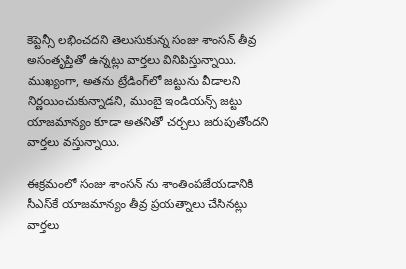కెప్టెన్సీ లభించదని తెలుసుకున్న సంజు శాంసన్ తీవ్ర అసంతృప్తితో ఉన్నట్లు వార్తలు వినిపిస్తున్నాయి. ముఖ్యంగా, అతను ట్రేడింగ్‌లో జట్టును వీడాలని నిర్ణయించుకున్నాడని, ముంబై ఇండియన్స్ జట్టు యాజమాన్యం కూడా అతనితో చర్చలు జరుపుతోందని వార్తలు వస్తున్నాయి.

ఈక్రమంలో సంజు శాంసన్ ను శాంతింపజేయడానికి సీఎస్‌కే యాజమాన్యం తీవ్ర ప్రయత్నాలు చేసినట్లు వార్తలు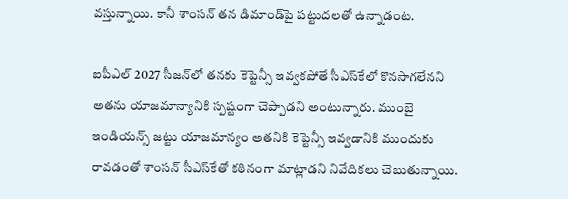వస్తున్నాయి. కానీ శాంసన్ తన డిమాండ్‌పై పట్టుదలతో ఉన్నాడంట.

ఐపీఎల్ 2027 సీజన్‌లో తనకు కెప్టెన్సీ ఇవ్వకపోతే సీఎస్‌కేలో కొనసాగలేనని అతను యాజమాన్యానికి స్పష్టంగా చెప్పాడని అంటున్నారు. ముంబై ఇండియన్స్ జట్టు యాజమాన్యం అతనికి కెప్టెన్సీ ఇవ్వడానికి ముందుకు రావడంతో శాంసన్ సీఎస్‌కేతో కఠినంగా మాట్లాడని నివేదికలు చెబుతున్నాయి.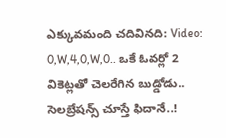ఎక్కువమంది చదివినది: Video: 0,W,4,0,W,0.. ఒకే ఓవర్లో 2 వికెట్లతో చెలరేగిన బుడ్డోడు.. సెలబ్రేషన్స్ చూస్తే ఫిదానే..!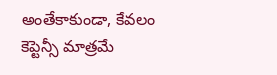అంతేకాకుండా, కేవలం కెప్టెన్సీ మాత్రమే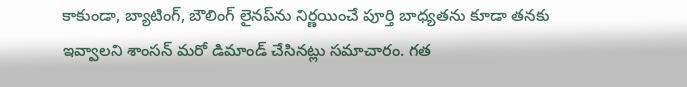కాకుండా, బ్యాటింగ్, బౌలింగ్ లైనప్‌ను నిర్ణయించే పూర్తి బాధ్యతను కూడా తనకు ఇవ్వాలని శాంసన్ మరో డిమాండ్ చేసినట్లు సమాచారం. గత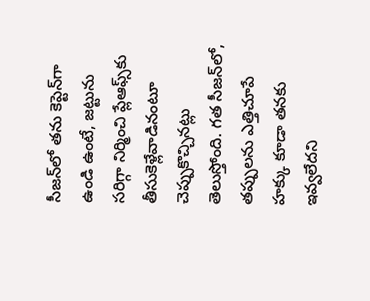సీజన్‌లో తను కెప్టెన్‌గా ఉండి ఉంటే, జట్టును సరిగ్గా నిర్మించి ప్లేఆఫ్స్‌కు తీసుకెళ్లేవాడినంటూ చెప్పుకొచ్చినట్లు తెలుస్తోంది. గత సీజన్‌లో, తప్పులను ఎత్తిచూపే హక్కు కూడా తనకు ఇవ్వలేదని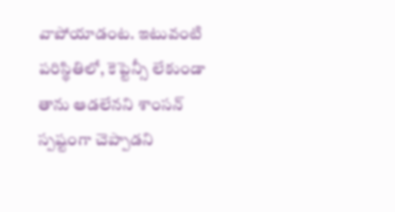వాపోయాడంట. ఇటువంటి పరిస్థితిలో, కెప్టెన్సీ లేకుండా తాను ఆడలేనని శాంసన్ స్పష్టంగా చెప్పాడని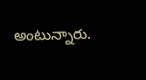అంటున్నారు.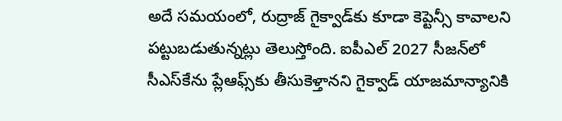అదే సమయంలో, రుద్రాజ్ గైక్వాడ్‌కు కూడా కెప్టెన్సీ కావాలని పట్టుబడుతున్నట్లు తెలుస్తోంది. ఐపీఎల్ 2027 సీజన్‌లో సీఎస్‌కేను ప్లేఆఫ్స్‌కు తీసుకెళ్తానని గైక్వాడ్ యాజమాన్యానికి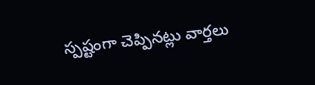స్పష్టంగా చెప్పినట్లు వార్తలు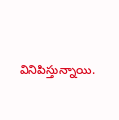వినిపిస్తున్నాయి.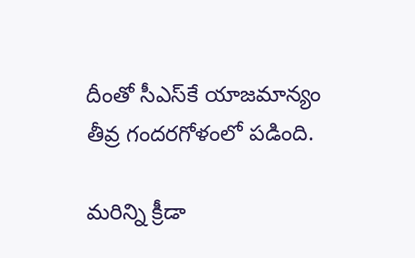దీంతో సీఎస్‌కే యాజమాన్యం తీవ్ర గందరగోళంలో పడింది.

మరిన్ని క్రీడా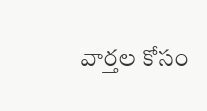వార్తల కోసం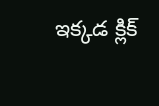ఇక్కడ క్లిక్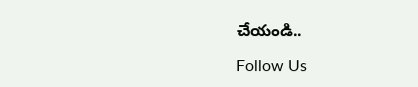చేయండి..

Follow Us